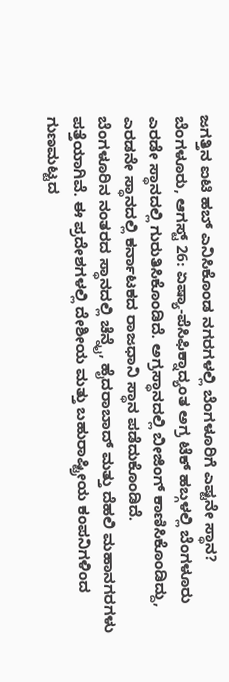ಜಗತ್ತಿನ ಐಟಿ ಹಬ್ ಎನಿಸಿಕೊಂಡ ನಗರಗಳಲ್ಲಿ ಬೆಂಗಳೂರಿಗೆ ಎಷ್ಟನೇ ಸ್ಥಾನ?
ಬೆಂಗಳೂರು, ಆಗಸ್ಟ್ 26: ಏಷ್ಯಾ-ಪೆಸಿಫಿಕ್ನಾದ್ಯಂತ ಅಗ್ರ ಟೆಕ್ ಹಬ್ಗಳಲ್ಲಿ ಬೆಂಗಳೂರು ಎರಡೇ ಸ್ಥಾನದಲ್ಲಿ ಗುರುತಿಸಿಕೊಂಡಿದೆ. ಅಗ್ರಸ್ಥಾನದಲ್ಲಿ ಬೀಜಿಂಗ್ ಕಾಣಿಸಿಕೊಂಡಿದ್ದು, ಎರಡನೇ ಸ್ಥಾನದಲ್ಲಿ ಕರ್ನಾಟಕದ ರಾಜಧಾನಿ ಸ್ಥಾನ ಪಡೆದುಕೊಂಡಿದೆ.
ಬೆಂಗಳೂರಿನ ನಂತರದ ಸ್ಥಾನದಲ್ಲಿ ಚೆನ್ನೈ, ಹೈದರಾಬಾದ್ ಮತ್ತು ದೆಹಲಿ ಮಹಾನಗರಗಳು ಪತ್ತೆಯಾಗಿವೆ. ಈ ಪ್ರದೇಶಗಳಲ್ಲಿ ದೇಶೀಯ ಮತ್ತು ಬಹುರಾಷ್ಟ್ರೀಯ ಕಂಪನಿಗಳಿಂದ ಗುಣಮಟ್ಟದ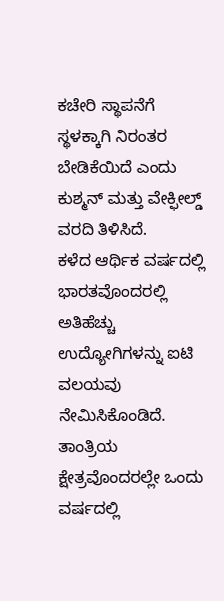ಕಚೇರಿ ಸ್ಥಾಪನೆಗೆ ಸ್ಥಳಕ್ಕಾಗಿ ನಿರಂತರ ಬೇಡಿಕೆಯಿದೆ ಎಂದು ಕುಶ್ಮನ್ ಮತ್ತು ವೇಕ್ಫೀಲ್ಡ್ ವರದಿ ತಿಳಿಸಿದೆ.
ಕಳೆದ ಆರ್ಥಿಕ ವರ್ಷದಲ್ಲಿ ಭಾರತವೊಂದರಲ್ಲಿ ಅತಿಹೆಚ್ಚು ಉದ್ಯೋಗಿಗಳನ್ನು ಐಟಿ ವಲಯವು ನೇಮಿಸಿಕೊಂಡಿದೆ. ತಾಂತ್ರಿಯ ಕ್ಷೇತ್ರವೊಂದರಲ್ಲೇ ಒಂದು ವರ್ಷದಲ್ಲಿ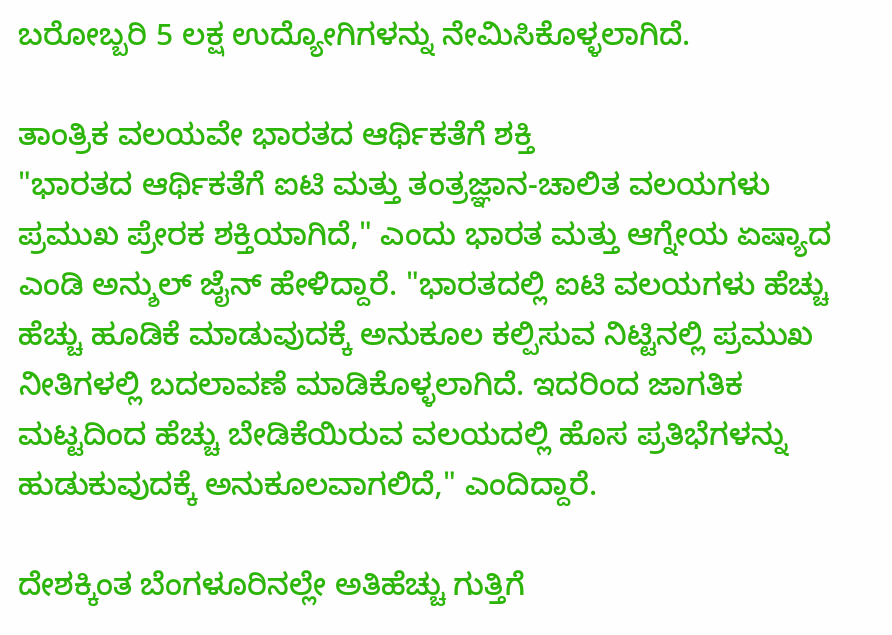ಬರೋಬ್ಬರಿ 5 ಲಕ್ಷ ಉದ್ಯೋಗಿಗಳನ್ನು ನೇಮಿಸಿಕೊಳ್ಳಲಾಗಿದೆ.

ತಾಂತ್ರಿಕ ವಲಯವೇ ಭಾರತದ ಆರ್ಥಿಕತೆಗೆ ಶಕ್ತಿ
"ಭಾರತದ ಆರ್ಥಿಕತೆಗೆ ಐಟಿ ಮತ್ತು ತಂತ್ರಜ್ಞಾನ-ಚಾಲಿತ ವಲಯಗಳು ಪ್ರಮುಖ ಪ್ರೇರಕ ಶಕ್ತಿಯಾಗಿದೆ," ಎಂದು ಭಾರತ ಮತ್ತು ಆಗ್ನೇಯ ಏಷ್ಯಾದ ಎಂಡಿ ಅನ್ಶುಲ್ ಜೈನ್ ಹೇಳಿದ್ದಾರೆ. "ಭಾರತದಲ್ಲಿ ಐಟಿ ವಲಯಗಳು ಹೆಚ್ಚು ಹೆಚ್ಚು ಹೂಡಿಕೆ ಮಾಡುವುದಕ್ಕೆ ಅನುಕೂಲ ಕಲ್ಪಿಸುವ ನಿಟ್ಟಿನಲ್ಲಿ ಪ್ರಮುಖ ನೀತಿಗಳಲ್ಲಿ ಬದಲಾವಣೆ ಮಾಡಿಕೊಳ್ಳಲಾಗಿದೆ. ಇದರಿಂದ ಜಾಗತಿಕ ಮಟ್ಟದಿಂದ ಹೆಚ್ಚು ಬೇಡಿಕೆಯಿರುವ ವಲಯದಲ್ಲಿ ಹೊಸ ಪ್ರತಿಭೆಗಳನ್ನು ಹುಡುಕುವುದಕ್ಕೆ ಅನುಕೂಲವಾಗಲಿದೆ," ಎಂದಿದ್ದಾರೆ.

ದೇಶಕ್ಕಿಂತ ಬೆಂಗಳೂರಿನಲ್ಲೇ ಅತಿಹೆಚ್ಚು ಗುತ್ತಿಗೆ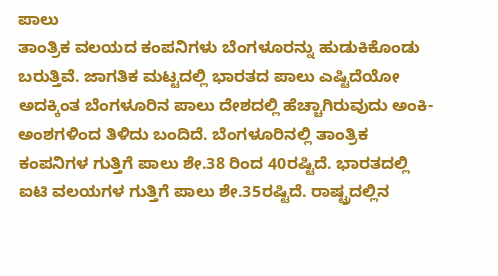ಪಾಲು
ತಾಂತ್ರಿಕ ವಲಯದ ಕಂಪನಿಗಳು ಬೆಂಗಳೂರನ್ನು ಹುಡುಕಿಕೊಂಡು ಬರುತ್ತಿವೆ. ಜಾಗತಿಕ ಮಟ್ಟದಲ್ಲಿ ಭಾರತದ ಪಾಲು ಎಷ್ಟಿದೆಯೋ ಅದಕ್ಕಿಂತ ಬೆಂಗಳೂರಿನ ಪಾಲು ದೇಶದಲ್ಲಿ ಹೆಚ್ಚಾಗಿರುವುದು ಅಂಕಿ-ಅಂಶಗಳಿಂದ ತಿಳಿದು ಬಂದಿದೆ. ಬೆಂಗಳೂರಿನಲ್ಲಿ ತಾಂತ್ರಿಕ ಕಂಪನಿಗಳ ಗುತ್ತಿಗೆ ಪಾಲು ಶೇ.38 ರಿಂದ 40ರಷ್ಟಿದೆ. ಭಾರತದಲ್ಲಿ ಐಟಿ ವಲಯಗಳ ಗುತ್ತಿಗೆ ಪಾಲು ಶೇ.35ರಷ್ಟಿದೆ. ರಾಷ್ಟ್ರದಲ್ಲಿನ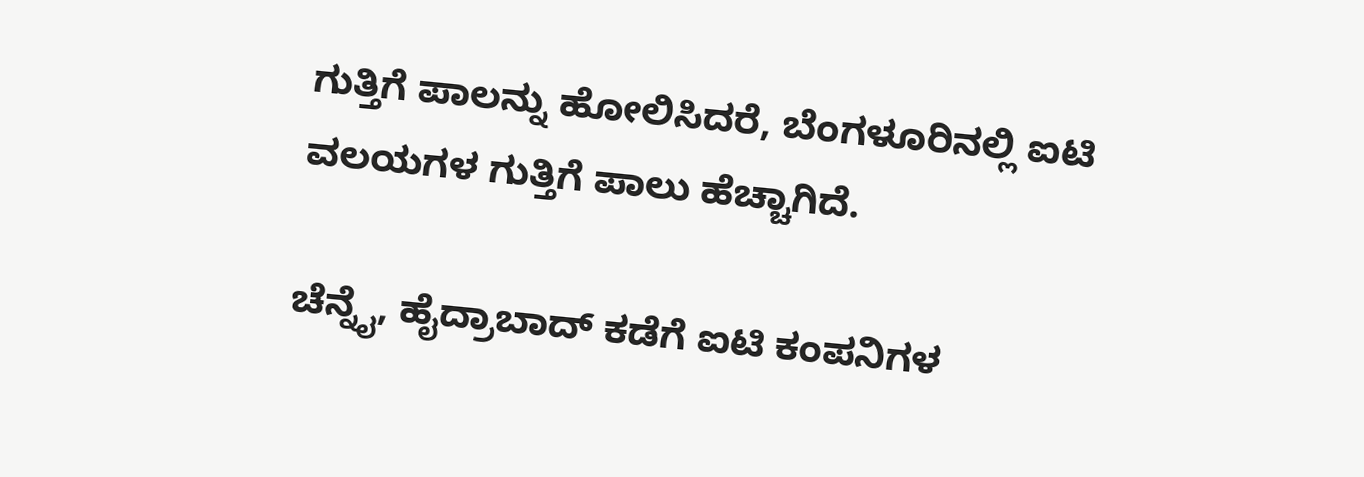ಗುತ್ತಿಗೆ ಪಾಲನ್ನು ಹೋಲಿಸಿದರೆ, ಬೆಂಗಳೂರಿನಲ್ಲಿ ಐಟಿ ವಲಯಗಳ ಗುತ್ತಿಗೆ ಪಾಲು ಹೆಚ್ಚಾಗಿದೆ.

ಚೆನ್ನೈ, ಹೈದ್ರಾಬಾದ್ ಕಡೆಗೆ ಐಟಿ ಕಂಪನಿಗಳ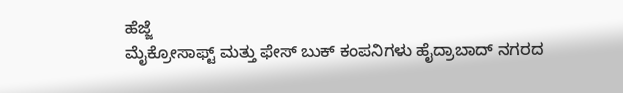ಹೆಜ್ಜೆ
ಮೈಕ್ರೋಸಾಫ್ಟ್ ಮತ್ತು ಫೇಸ್ ಬುಕ್ ಕಂಪನಿಗಳು ಹೈದ್ರಾಬಾದ್ ನಗರದ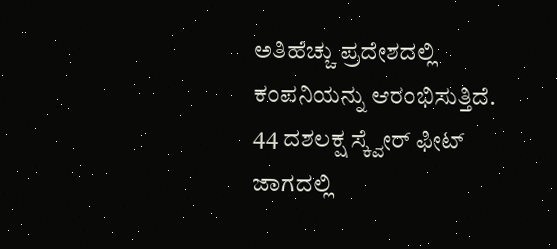ಅತಿಹೆಚ್ಚು ಪ್ರದೇಶದಲ್ಲಿ ಕಂಪನಿಯನ್ನು ಆರಂಭಿಸುತ್ತಿದೆ. 44 ದಶಲಕ್ಷ ಸ್ಕ್ವೇರ್ ಫೀಟ್ ಜಾಗದಲ್ಲಿ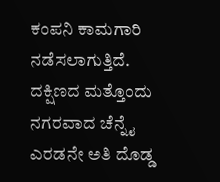ಕಂಪನಿ ಕಾಮಗಾರಿ ನಡೆಸಲಾಗುತ್ತಿದೆ. ದಕ್ಷಿಣದ ಮತ್ತೊಂದು ನಗರವಾದ ಚೆನ್ನೈ ಎರಡನೇ ಅತಿ ದೊಡ್ಡ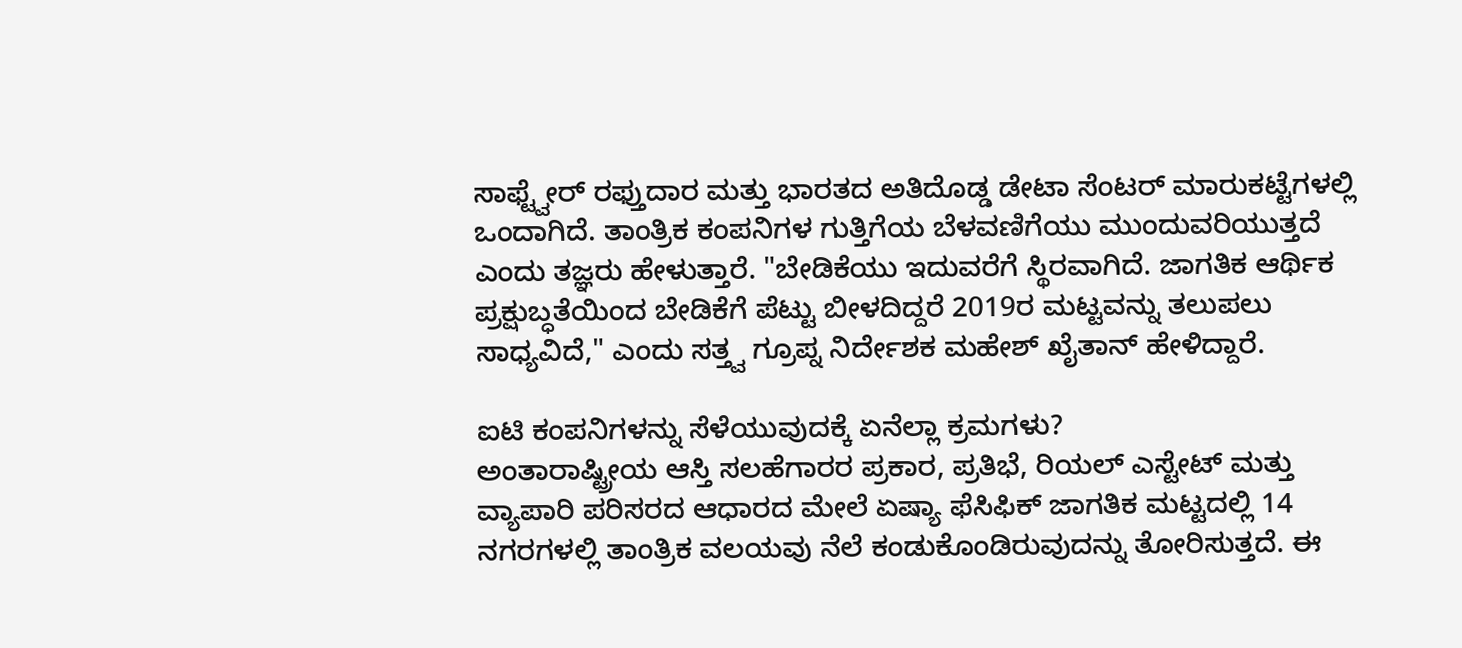ಸಾಫ್ಟ್ವೇರ್ ರಫ್ತುದಾರ ಮತ್ತು ಭಾರತದ ಅತಿದೊಡ್ಡ ಡೇಟಾ ಸೆಂಟರ್ ಮಾರುಕಟ್ಟೆಗಳಲ್ಲಿ ಒಂದಾಗಿದೆ. ತಾಂತ್ರಿಕ ಕಂಪನಿಗಳ ಗುತ್ತಿಗೆಯ ಬೆಳವಣಿಗೆಯು ಮುಂದುವರಿಯುತ್ತದೆ ಎಂದು ತಜ್ಞರು ಹೇಳುತ್ತಾರೆ. "ಬೇಡಿಕೆಯು ಇದುವರೆಗೆ ಸ್ಥಿರವಾಗಿದೆ. ಜಾಗತಿಕ ಆರ್ಥಿಕ ಪ್ರಕ್ಷುಬ್ಧತೆಯಿಂದ ಬೇಡಿಕೆಗೆ ಪೆಟ್ಟು ಬೀಳದಿದ್ದರೆ 2019ರ ಮಟ್ಟವನ್ನು ತಲುಪಲು ಸಾಧ್ಯವಿದೆ," ಎಂದು ಸತ್ತ್ವ ಗ್ರೂಪ್ನ ನಿರ್ದೇಶಕ ಮಹೇಶ್ ಖೈತಾನ್ ಹೇಳಿದ್ದಾರೆ.

ಐಟಿ ಕಂಪನಿಗಳನ್ನು ಸೆಳೆಯುವುದಕ್ಕೆ ಏನೆಲ್ಲಾ ಕ್ರಮಗಳು?
ಅಂತಾರಾಷ್ಟ್ರೀಯ ಆಸ್ತಿ ಸಲಹೆಗಾರರ ಪ್ರಕಾರ, ಪ್ರತಿಭೆ, ರಿಯಲ್ ಎಸ್ಟೇಟ್ ಮತ್ತು ವ್ಯಾಪಾರಿ ಪರಿಸರದ ಆಧಾರದ ಮೇಲೆ ಏಷ್ಯಾ ಫೆಸಿಫಿಕ್ ಜಾಗತಿಕ ಮಟ್ಟದಲ್ಲಿ 14 ನಗರಗಳಲ್ಲಿ ತಾಂತ್ರಿಕ ವಲಯವು ನೆಲೆ ಕಂಡುಕೊಂಡಿರುವುದನ್ನು ತೋರಿಸುತ್ತದೆ. ಈ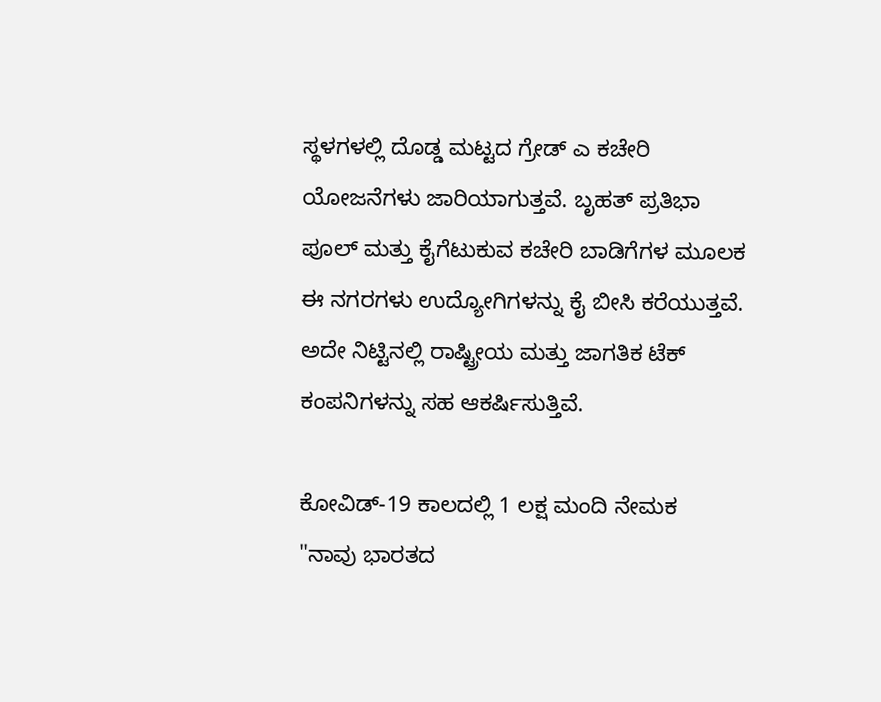ಸ್ಥಳಗಳಲ್ಲಿ ದೊಡ್ಡ ಮಟ್ಟದ ಗ್ರೇಡ್ ಎ ಕಚೇರಿ ಯೋಜನೆಗಳು ಜಾರಿಯಾಗುತ್ತವೆ. ಬೃಹತ್ ಪ್ರತಿಭಾ ಪೂಲ್ ಮತ್ತು ಕೈಗೆಟುಕುವ ಕಚೇರಿ ಬಾಡಿಗೆಗಳ ಮೂಲಕ ಈ ನಗರಗಳು ಉದ್ಯೋಗಿಗಳನ್ನು ಕೈ ಬೀಸಿ ಕರೆಯುತ್ತವೆ. ಅದೇ ನಿಟ್ಟಿನಲ್ಲಿ ರಾಷ್ಟ್ರೀಯ ಮತ್ತು ಜಾಗತಿಕ ಟೆಕ್ ಕಂಪನಿಗಳನ್ನು ಸಹ ಆಕರ್ಷಿಸುತ್ತಿವೆ.

ಕೋವಿಡ್-19 ಕಾಲದಲ್ಲಿ 1 ಲಕ್ಷ ಮಂದಿ ನೇಮಕ
"ನಾವು ಭಾರತದ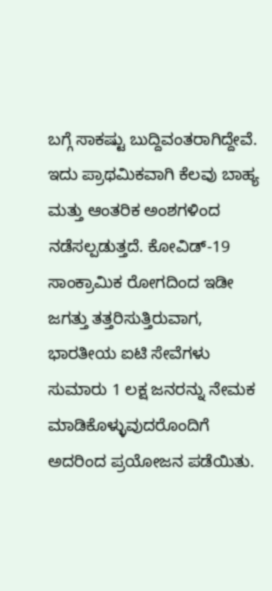ಬಗ್ಗೆ ಸಾಕಷ್ಟು ಬುದ್ದಿವಂತರಾಗಿದ್ದೇವೆ. ಇದು ಪ್ರಾಥಮಿಕವಾಗಿ ಕೆಲವು ಬಾಹ್ಯ ಮತ್ತು ಆಂತರಿಕ ಅಂಶಗಳಿಂದ ನಡೆಸಲ್ಪಡುತ್ತದೆ. ಕೋವಿಡ್-19 ಸಾಂಕ್ರಾಮಿಕ ರೋಗದಿಂದ ಇಡೀ ಜಗತ್ತು ತತ್ತರಿಸುತ್ತಿರುವಾಗ, ಭಾರತೀಯ ಐಟಿ ಸೇವೆಗಳು ಸುಮಾರು 1 ಲಕ್ಷ ಜನರನ್ನು ನೇಮಕ ಮಾಡಿಕೊಳ್ಳುವುದರೊಂದಿಗೆ ಅದರಿಂದ ಪ್ರಯೋಜನ ಪಡೆಯಿತು.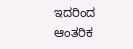ಇದರಿಂದ ಆಂತರಿಕ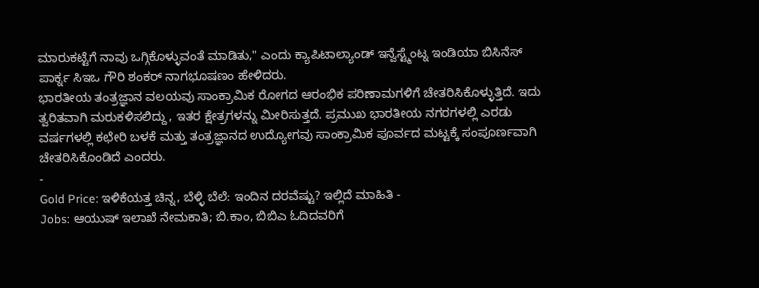ಮಾರುಕಟ್ಟೆಗೆ ನಾವು ಒಗ್ಗಿಕೊಳ್ಳುವಂತೆ ಮಾಡಿತು," ಎಂದು ಕ್ಯಾಪಿಟಾಲ್ಯಾಂಡ್ ಇನ್ವೆಸ್ಟ್ಮೆಂಟ್ನ ಇಂಡಿಯಾ ಬಿಸಿನೆಸ್ ಪಾರ್ಕ್ನ ಸಿಇಒ ಗೌರಿ ಶಂಕರ್ ನಾಗಭೂಷಣಂ ಹೇಳಿದರು.
ಭಾರತೀಯ ತಂತ್ರಜ್ಞಾನ ವಲಯವು ಸಾಂಕ್ರಾಮಿಕ ರೋಗದ ಆರಂಭಿಕ ಪರಿಣಾಮಗಳಿಗೆ ಚೇತರಿಸಿಕೊಳ್ಳುತ್ತಿದೆ. ಇದು ತ್ವರಿತವಾಗಿ ಮರುಕಳಿಸಲಿದ್ದು, ಇತರ ಕ್ಷೇತ್ರಗಳನ್ನು ಮೀರಿಸುತ್ತದೆ. ಪ್ರಮುಖ ಭಾರತೀಯ ನಗರಗಳಲ್ಲಿ ಎರಡು ವರ್ಷಗಳಲ್ಲಿ ಕಛೇರಿ ಬಳಕೆ ಮತ್ತು ತಂತ್ರಜ್ಞಾನದ ಉದ್ಯೋಗವು ಸಾಂಕ್ರಾಮಿಕ ಪೂರ್ವದ ಮಟ್ಟಕ್ಕೆ ಸಂಪೂರ್ಣವಾಗಿ ಚೇತರಿಸಿಕೊಂಡಿದೆ ಎಂದರು.
-
Gold Price: ಇಳಿಕೆಯತ್ತ ಚಿನ್ನ, ಬೆಳ್ಳಿ ಬೆಲೆ: ಇಂದಿನ ದರವೆಷ್ಟು? ಇಲ್ಲಿದೆ ಮಾಹಿತಿ -
Jobs: ಆಯುಷ್ ಇಲಾಖೆ ನೇಮಕಾತಿ; ಬಿ.ಕಾಂ, ಬಿಬಿಎ ಓದಿದವರಿಗೆ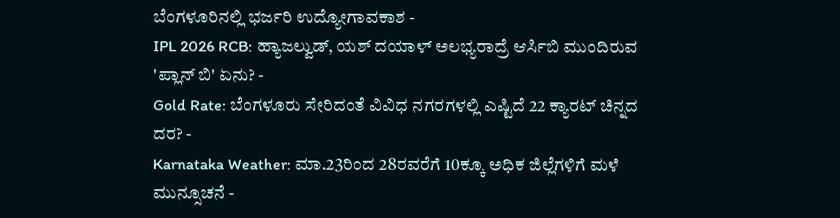ಬೆಂಗಳೂರಿನಲ್ಲಿ ಭರ್ಜರಿ ಉದ್ಯೋಗಾವಕಾಶ -
IPL 2026 RCB: ಹ್ಯಾಜಲ್ವುಡ್, ಯಶ್ ದಯಾಳ್ ಅಲಭ್ಯರಾದ್ರೆ ಆರ್ಸಿಬಿ ಮುಂದಿರುವ 'ಪ್ಲಾನ್ ಬಿ' ಏನು? -
Gold Rate: ಬೆಂಗಳೂರು ಸೇರಿದಂತೆ ವಿವಿಧ ನಗರಗಳಲ್ಲಿ ಎಷ್ಟಿದೆ 22 ಕ್ಯಾರಟ್ ಚಿನ್ನದ ದರ? -
Karnataka Weather: ಮಾ.23ರಿಂದ 28ರವರೆಗೆ 10ಕ್ಕೂ ಅಧಿಕ ಜಿಲ್ಲೆಗಳಿಗೆ ಮಳೆ ಮುನ್ಸೂಚನೆ -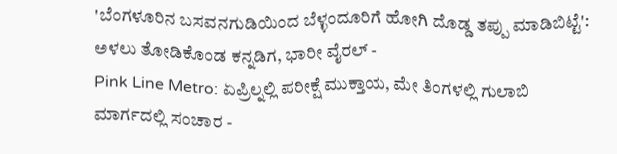'ಬೆಂಗಳೂರಿನ ಬಸವನಗುಡಿಯಿಂದ ಬೆಳ್ಳಂದೂರಿಗೆ ಹೋಗಿ ದೊಡ್ಡ ತಪ್ಪು ಮಾಡಿಬಿಟ್ಟೆ': ಅಳಲು ತೋಡಿಕೊಂಡ ಕನ್ನಡಿಗ, ಭಾರೀ ವೈರಲ್ -
Pink Line Metro: ಏಪ್ರಿಲ್ನಲ್ಲಿ ಪರೀಕ್ಷೆ ಮುಕ್ತಾಯ, ಮೇ ತಿಂಗಳಲ್ಲಿ ಗುಲಾಬಿ ಮಾರ್ಗದಲ್ಲಿ ಸಂಚಾರ -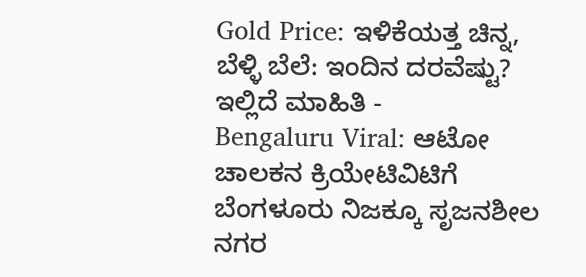Gold Price: ಇಳಿಕೆಯತ್ತ ಚಿನ್ನ, ಬೆಳ್ಳಿ ಬೆಲೆ: ಇಂದಿನ ದರವೆಷ್ಟು? ಇಲ್ಲಿದೆ ಮಾಹಿತಿ -
Bengaluru Viral: ಆಟೋ ಚಾಲಕನ ಕ್ರಿಯೇಟಿವಿಟಿಗೆ ಬೆಂಗಳೂರು ನಿಜಕ್ಕೂ ಸೃಜನಶೀಲ ನಗರ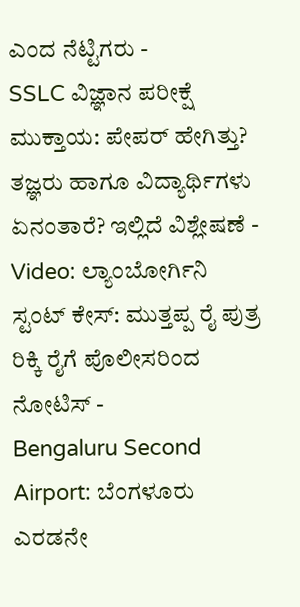ಎಂದ ನೆಟ್ಟಿಗರು -
SSLC ವಿಜ್ಞಾನ ಪರೀಕ್ಷೆ ಮುಕ್ತಾಯ: ಪೇಪರ್ ಹೇಗಿತ್ತು? ತಜ್ಞರು ಹಾಗೂ ವಿದ್ಯಾರ್ಥಿಗಳು ಏನಂತಾರೆ? ಇಲ್ಲಿದೆ ವಿಶ್ಲೇಷಣೆ -
Video: ಲ್ಯಾಂಬೋರ್ಗಿನಿ ಸ್ಟಂಟ್ ಕೇಸ್: ಮುತ್ತಪ್ಪ ರೈ ಪುತ್ರ ರಿಕ್ಕಿ ರೈಗೆ ಪೊಲೀಸರಿಂದ ನೋಟಿಸ್ -
Bengaluru Second Airport: ಬೆಂಗಳೂರು ಎರಡನೇ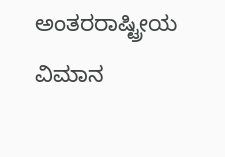ಅಂತರರಾಷ್ಟ್ರೀಯ ವಿಮಾನ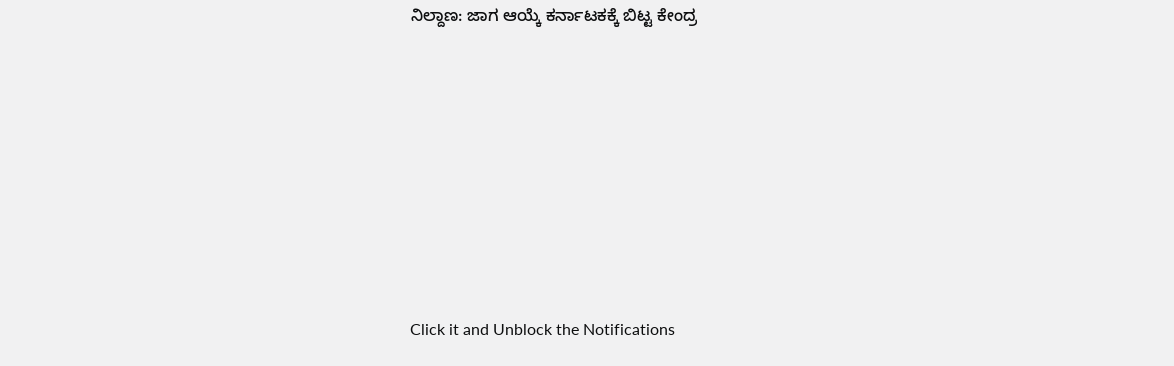ನಿಲ್ದಾಣ: ಜಾಗ ಆಯ್ಕೆ ಕರ್ನಾಟಕಕ್ಕೆ ಬಿಟ್ಟ ಕೇಂದ್ರ












Click it and Unblock the Notifications